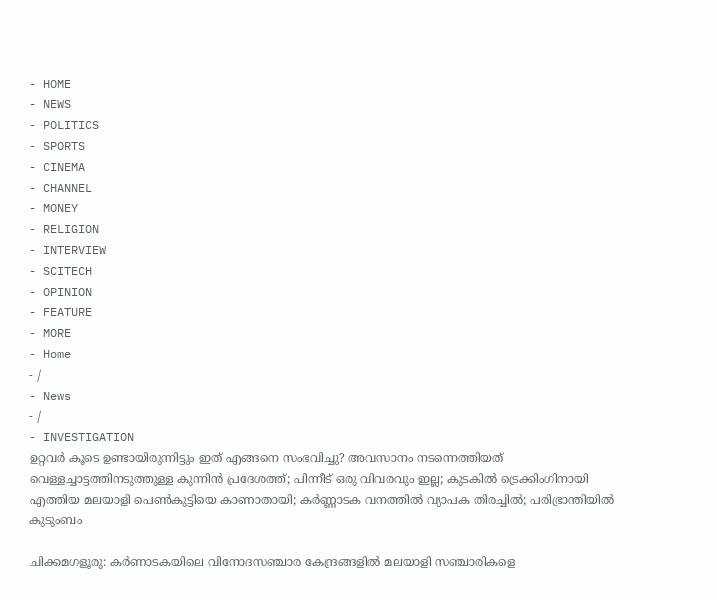- HOME
- NEWS
- POLITICS
- SPORTS
- CINEMA
- CHANNEL
- MONEY
- RELIGION
- INTERVIEW
- SCITECH
- OPINION
- FEATURE
- MORE
- Home
- /
- News
- /
- INVESTIGATION
ഉറ്റവർ കൂടെ ഉണ്ടായിരുന്നിട്ടും ഇത് എങ്ങനെ സംഭവിച്ചു? അവസാനം നടന്നെത്തിയത് വെള്ളച്ചാട്ടത്തിനടുത്തുള്ള കുന്നിൻ പ്രദേശത്ത്; പിന്നീട് ഒരു വിവരവും ഇല്ല; കുടകിൽ ട്രെക്കിംഗിനായി എത്തിയ മലയാളി പെൺകുട്ടിയെ കാണാതായി; കർണ്ണാടക വനത്തിൽ വ്യാപക തിരച്ചിൽ; പരിഭ്രാന്തിയിൽ കുടുംബം

ചിക്കമഗളൂരു: കർണാടകയിലെ വിനോദസഞ്ചാര കേന്ദ്രങ്ങളിൽ മലയാളി സഞ്ചാരികളെ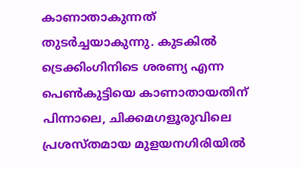കാണാതാകുന്നത് തുടർച്ചയാകുന്നു. കുടകിൽ ട്രെക്കിംഗിനിടെ ശരണ്യ എന്ന പെൺകുട്ടിയെ കാണാതായതിന് പിന്നാലെ, ചിക്കമഗളൂരുവിലെ പ്രശസ്തമായ മുളയനഗിരിയിൽ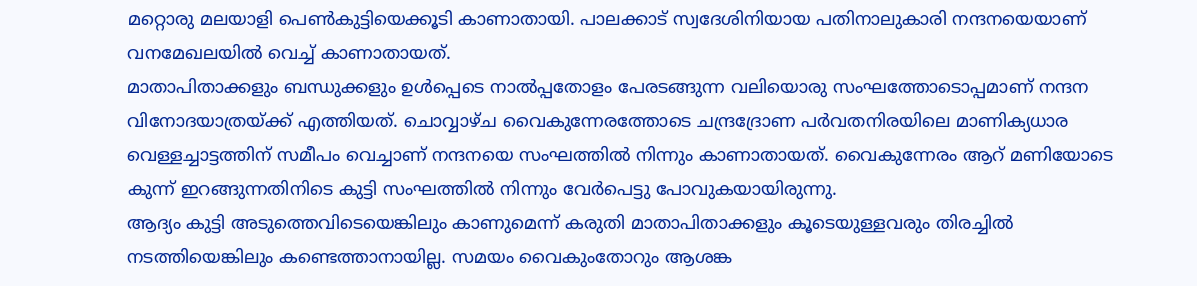മറ്റൊരു മലയാളി പെൺകുട്ടിയെക്കൂടി കാണാതായി. പാലക്കാട് സ്വദേശിനിയായ പതിനാലുകാരി നന്ദനയെയാണ് വനമേഖലയിൽ വെച്ച് കാണാതായത്.
മാതാപിതാക്കളും ബന്ധുക്കളും ഉൾപ്പെടെ നാൽപ്പതോളം പേരടങ്ങുന്ന വലിയൊരു സംഘത്തോടൊപ്പമാണ് നന്ദന വിനോദയാത്രയ്ക്ക് എത്തിയത്. ചൊവ്വാഴ്ച വൈകുന്നേരത്തോടെ ചന്ദ്രദ്രോണ പർവതനിരയിലെ മാണിക്യധാര വെള്ളച്ചാട്ടത്തിന് സമീപം വെച്ചാണ് നന്ദനയെ സംഘത്തിൽ നിന്നും കാണാതായത്. വൈകുന്നേരം ആറ് മണിയോടെ കുന്ന് ഇറങ്ങുന്നതിനിടെ കുട്ടി സംഘത്തിൽ നിന്നും വേർപെട്ടു പോവുകയായിരുന്നു.
ആദ്യം കുട്ടി അടുത്തെവിടെയെങ്കിലും കാണുമെന്ന് കരുതി മാതാപിതാക്കളും കൂടെയുള്ളവരും തിരച്ചിൽ നടത്തിയെങ്കിലും കണ്ടെത്താനായില്ല. സമയം വൈകുംതോറും ആശങ്ക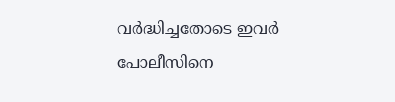വർദ്ധിച്ചതോടെ ഇവർ പോലീസിനെ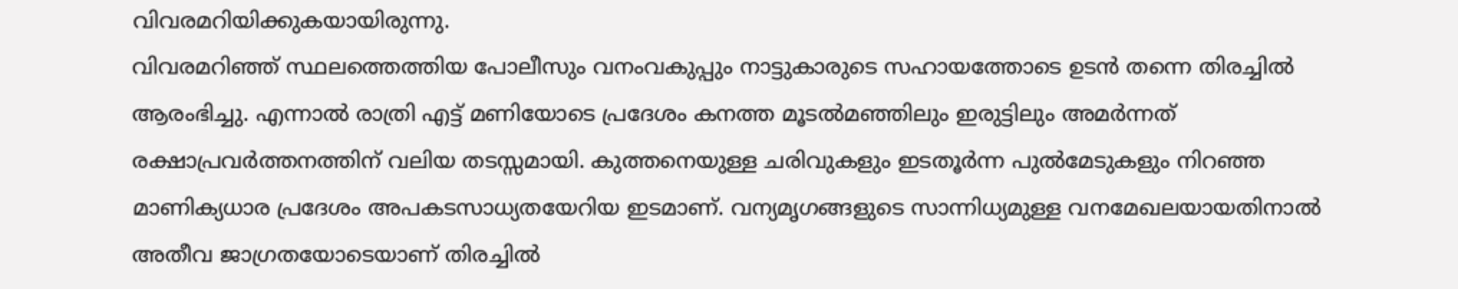വിവരമറിയിക്കുകയായിരുന്നു.
വിവരമറിഞ്ഞ് സ്ഥലത്തെത്തിയ പോലീസും വനംവകുപ്പും നാട്ടുകാരുടെ സഹായത്തോടെ ഉടൻ തന്നെ തിരച്ചിൽ ആരംഭിച്ചു. എന്നാൽ രാത്രി എട്ട് മണിയോടെ പ്രദേശം കനത്ത മൂടൽമഞ്ഞിലും ഇരുട്ടിലും അമർന്നത് രക്ഷാപ്രവർത്തനത്തിന് വലിയ തടസ്സമായി. കുത്തനെയുള്ള ചരിവുകളും ഇടതൂർന്ന പുൽമേടുകളും നിറഞ്ഞ മാണിക്യധാര പ്രദേശം അപകടസാധ്യതയേറിയ ഇടമാണ്. വന്യമൃഗങ്ങളുടെ സാന്നിധ്യമുള്ള വനമേഖലയായതിനാൽ അതീവ ജാഗ്രതയോടെയാണ് തിരച്ചിൽ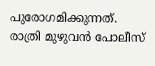പുരോഗമിക്കുന്നത്.
രാത്രി മുഴുവൻ പോലീസ്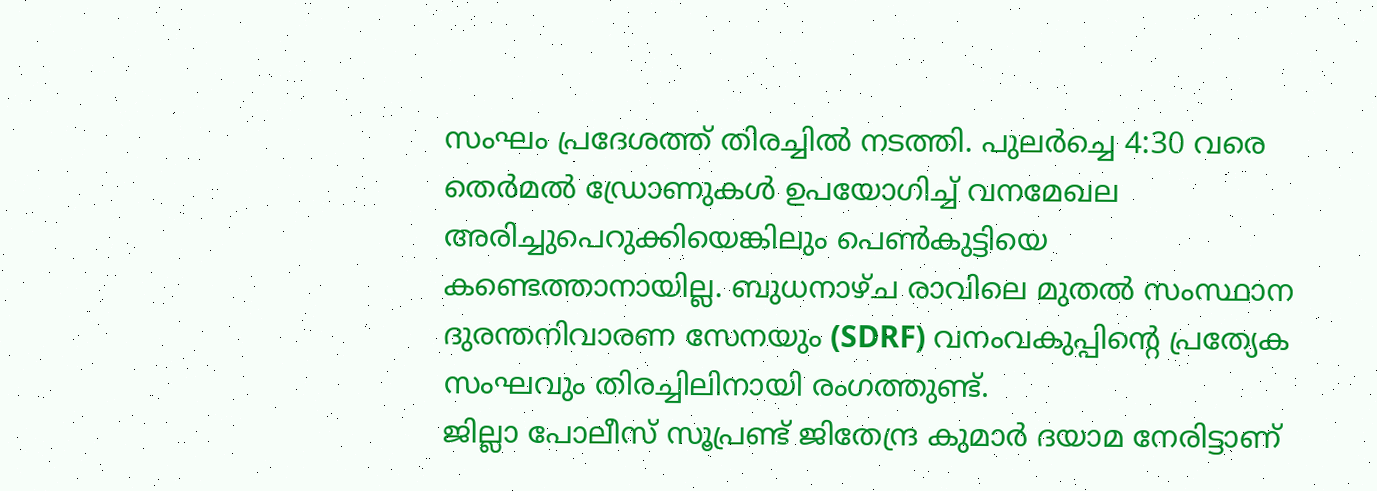സംഘം പ്രദേശത്ത് തിരച്ചിൽ നടത്തി. പുലർച്ചെ 4:30 വരെ തെർമൽ ഡ്രോണുകൾ ഉപയോഗിച്ച് വനമേഖല അരിച്ചുപെറുക്കിയെങ്കിലും പെൺകുട്ടിയെ കണ്ടെത്താനായില്ല. ബുധനാഴ്ച രാവിലെ മുതൽ സംസ്ഥാന ദുരന്തനിവാരണ സേനയും (SDRF) വനംവകുപ്പിന്റെ പ്രത്യേക സംഘവും തിരച്ചിലിനായി രംഗത്തുണ്ട്.
ജില്ലാ പോലീസ് സൂപ്രണ്ട് ജിതേന്ദ്ര കുമാർ ദയാമ നേരിട്ടാണ്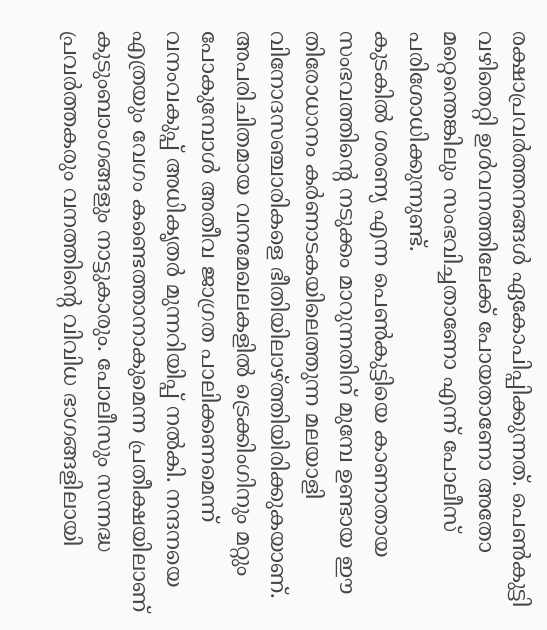രക്ഷാപ്രവർത്തനങ്ങൾ ഏകോപിപ്പിക്കുന്നത്. പെൺകുട്ടി വഴിതെറ്റി ഉൾവനത്തിലേക്ക് പോയതാണോ അതോ മറ്റെന്തെങ്കിലും സംഭവിച്ചതാണോ എന്ന് പോലീസ് പരിശോധിക്കുന്നുണ്ട്.
കുടകിൽ ശരണ്യ എന്ന പെൺകുട്ടിയെ കാണാതായ സംഭവത്തിന്റെ നടുക്കം മാറുന്നതിന് മുമ്പേ ഉണ്ടായ ഈ തിരോധാനം കർണാടകയിലെത്തുന്ന മലയാളി വിനോദസഞ്ചാരികളെ ഭീതിയിലാഴ്ത്തിയിരിക്കുകയാണ്. അപരിചിതമായ വനമേഖലകളിൽ ട്രെക്കിംഗിനും മറ്റും പോകുമ്പോൾ അതീവ ജാഗ്രത പാലിക്കണമെന്ന് വനംവകുപ്പ് അധികൃതർ മുന്നറിയിപ്പ് നൽകി. നന്ദനയെ എത്രയും വേഗം കണ്ടെത്താനാകുമെന്ന പ്രതീക്ഷയിലാണ് കുടുംബാംഗങ്ങളും നാട്ടുകാരും. പോലീസും സന്നദ്ധ പ്രവർത്തകരും വനത്തിന്റെ വിവിധ ഭാഗങ്ങളിലായി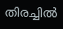തിരച്ചിൽ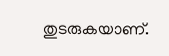തുടരുകയാണ്.